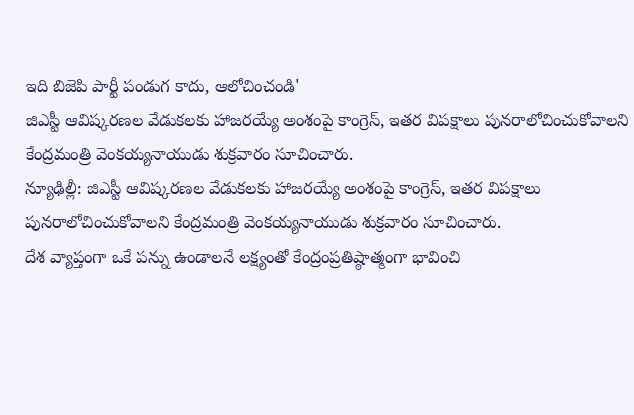ఇది బిజెపి పార్టీ పండుగ కాదు, ఆలోచించండి'
జిఎస్టీ ఆవిష్కరణల వేడుకలకు హాజరయ్యే అంశంపై కాంగ్రెస్, ఇతర విపక్షాలు పునరాలోచించుకోవాలని కేంద్రమంత్రి వెంకయ్యనాయుడు శుక్రవారం సూచించారు.
న్యూఢిల్లీ: జిఎస్టీ ఆవిష్కరణల వేడుకలకు హాజరయ్యే అంశంపై కాంగ్రెస్, ఇతర విపక్షాలు పునరాలోచించుకోవాలని కేంద్రమంత్రి వెంకయ్యనాయుడు శుక్రవారం సూచించారు.
దేశ వ్యాప్తంగా ఒకే పన్ను ఉండాలనే లక్ష్యంతో కేంద్రంప్రతిష్ఠాత్మంగా భావించి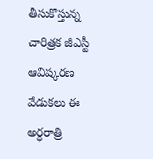తీసుకొస్తున్న చారిత్రక జీఎస్టీ ఆవిష్కరణ వేడుకలు ఈ అర్ధరాత్రి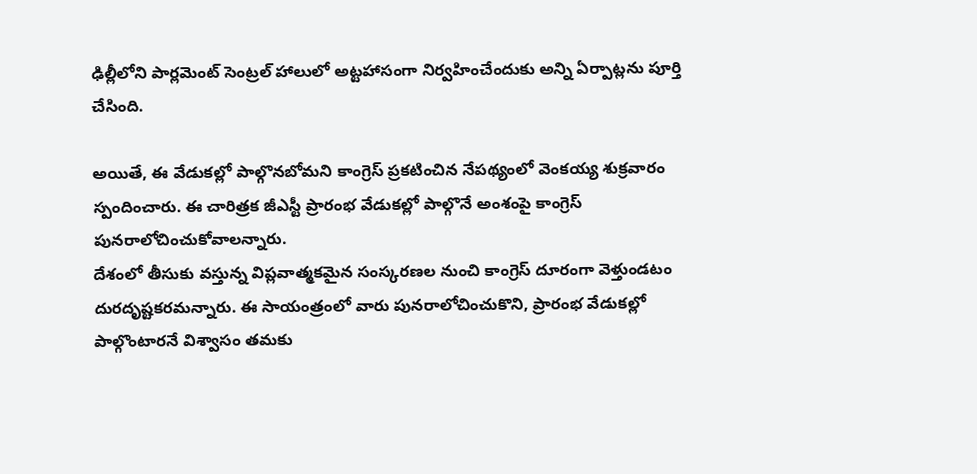ఢిల్లీలోని పార్లమెంట్ సెంట్రల్ హాలులో అట్టహాసంగా నిర్వహించేందుకు అన్ని ఏర్పాట్లను పూర్తి చేసింది.

అయితే, ఈ వేడుకల్లో పాల్గొనబోమని కాంగ్రెస్ ప్రకటించిన నేపథ్యంలో వెంకయ్య శుక్రవారం స్పందించారు. ఈ చారిత్రక జీఎస్టీ ప్రారంభ వేడుకల్లో పాల్గొనే అంశంపై కాంగ్రెస్ పునరాలోచించుకోవాలన్నారు.
దేశంలో తీసుకు వస్తున్న విప్లవాత్మకమైన సంస్కరణల నుంచి కాంగ్రెస్ దూరంగా వెళ్తుండటం దురదృష్టకరమన్నారు. ఈ సాయంత్రంలో వారు పునరాలోచించుకొని, ప్రారంభ వేడుకల్లో పాల్గొంటారనే విశ్వాసం తమకు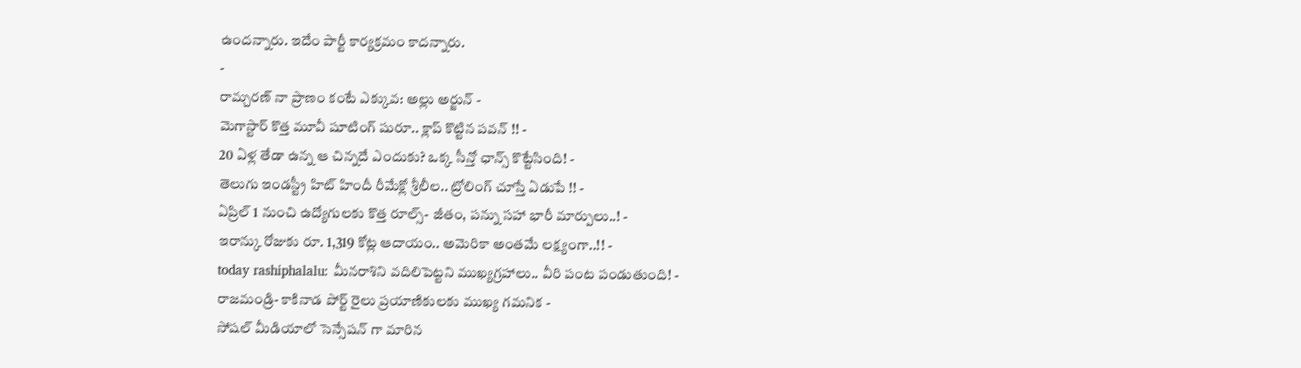ఉందన్నారు. ఇదేం పార్టీ కార్యక్రమం కాదన్నారు.
-
రామ్చరణ్ నా ప్రాణం కంటే ఎక్కువ: అల్లు అర్జున్ -
మెగాస్టార్ కొత్త మూవీ షూటింగ్ షురూ.. క్లాప్ కొట్టిన పవన్ !! -
20 ఏళ్ల తేడా ఉన్న ఆ చిన్నదే ఎందుకు? ఒక్క సీన్తో ఛాన్స్ కొట్టేసింది! -
తెలుగు ఇండస్ట్రీ హిట్ హిందీ రీమేక్లో శ్రీలీల.. ట్రోలింగ్ చూస్తే ఏడుపే !! -
ఏప్రిల్ 1 నుంచి ఉద్యోగులకు కొత్త రూల్స్- జీతం, పన్ను సహా భారీ మార్పులు..! -
ఇరాన్కు రోజుకు రూ. 1,319 కోట్ల ఆదాయం.. అమెరికా అంతమే లక్ష్యంగా..!! -
today rashiphalalu: మీనరాశిని వదిలిపెట్టని ముఖ్యగ్రహాలు.. వీరి పంట పండుతుంది! -
రాజమండ్రి- కాకినాడ పోర్ట్ రైలు ప్రయాణికులకు ముఖ్య గమనిక -
సోషల్ మీడియాలో సెన్సేషన్ గా మారిన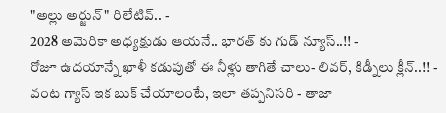"అల్లు అర్జున్" రిలేటివ్.. -
2028 అమెరికా అధ్యక్షుడు ఆయనే.. భారత్ కు గుడ్ న్యూస్..!! -
రోజూ ఉదయాన్నే ఖాళీ కడుపుతో ఈ నీళ్లు తాగితే చాలు- లివర్, కిడ్నీలు క్లీన్..!! -
వంట గ్యాస్ ఇక బుక్ చేయాలంటే, ఇలా తప్పనిసరి - తాజా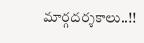మార్గదర్శకాలు..!!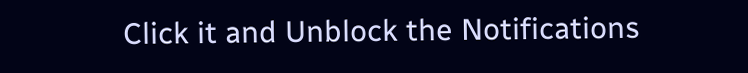Click it and Unblock the Notifications